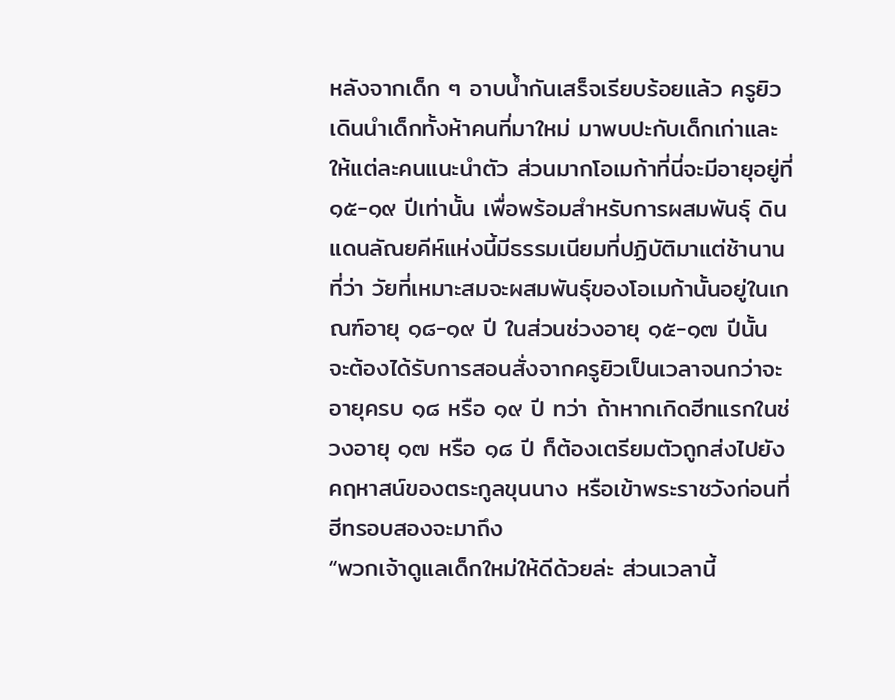หลังจากเด็ก ๆ อาบน้ำกันเสร็จเรียบร้อยแล้ว ครูยิวเดินนำเด็กทั้งห้าคนที่มาใหม่ มาพบปะกับเด็กเก่าและให้แต่ละคนแนะนำตัว ส่วนมากโอเมก้าที่นี่จะมีอายุอยู่ที่ ๑๕-๑๙ ปีเท่านั้น เพื่อพร้อมสำหรับการผสมพันธุ์ ดินแดนลัณยคีห์แห่งนี้มีธรรมเนียมที่ปฏิบัติมาแต่ช้านานที่ว่า วัยที่เหมาะสมจะผสมพันธุ์ของโอเมก้านั้นอยู่ในเกณฑ์อายุ ๑๘-๑๙ ปี ในส่วนช่วงอายุ ๑๕-๑๗ ปีนั้น จะต้องได้รับการสอนสั่งจากครูยิวเป็นเวลาจนกว่าจะอายุครบ ๑๘ หรือ ๑๙ ปี ทว่า ถ้าหากเกิดฮีทแรกในช่วงอายุ ๑๗ หรือ ๑๘ ปี ก็ต้องเตรียมตัวถูกส่งไปยังคฤหาสน์ของตระกูลขุนนาง หรือเข้าพระราชวังก่อนที่ฮีทรอบสองจะมาถึง
“พวกเจ้าดูแลเด็กใหม่ให้ดีด้วยล่ะ ส่วนเวลานี้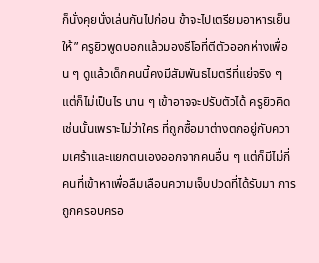ก็นั่งคุยนั่งเล่นกันไปก่อน ข้าจะไปเตรียมอาหารเย็นให้” ครูยิวพูดบอกแล้วมองธีโอที่ตีตัวออกห่างเพื่อน ๆ ดูแล้วเด็กคนนี้คงมีสัมพันธไมตรีที่แย่จริง ๆ แต่ก็ไม่เป็นไร นาน ๆ เข้าอาจจะปรับตัวได้ ครูยิวคิดเช่นนั้นเพราะไม่ว่าใคร ที่ถูกซื้อมาต่างตกอยู่กับความเศร้าและแยกตนเองออกจากคนอื่น ๆ แต่ก็มีไม่กี่คนที่เข้าหาเพื่อลืมเลือนความเจ็บปวดที่ได้รับมา การถูกครอบครอ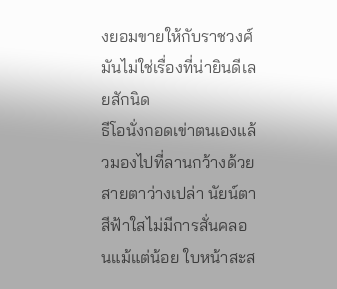งยอมขายให้กับราชวงศ์ มันไม่ใช่เรื่องที่น่ายินดีเลยสักนิด
ธีโอนั่งกอดเข่าตนเองแล้วมองไปที่ลานกว้างด้วยสายตาว่างเปล่า นัยน์ตาสีฟ้าใสไม่มีการสั่นคลอนแม้แต่น้อย ใบหน้าสะส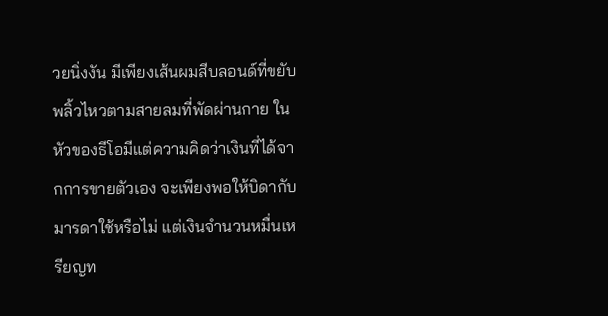วยนิ่งงัน มีเพียงเส้นผมสีบลอนด์ที่ขยับพลิ้วไหวตามสายลมที่พัดผ่านกาย ในหัวของธีโอมีแต่ความคิดว่าเงินที่ได้จากการขายตัวเอง จะเพียงพอให้บิดากับมารดาใช้หรือไม่ แต่เงินจำนวนหมื่นเหรียญท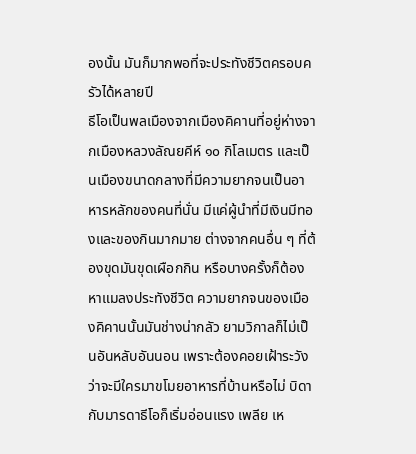องนั้น มันก็มากพอที่จะประทังชีวิตครอบครัวได้หลายปี
ธีโอเป็นพลเมืองจากเมืองคิคานที่อยู่ห่างจากเมืองหลวงลัณยคีห์ ๑๐ กิโลเมตร และเป็นเมืองขนาดกลางที่มีความยากจนเป็นอาหารหลักของคนที่นั่น มีแค่ผู้นำที่มีเงินมีทองและของกินมากมาย ต่างจากคนอื่น ๆ ที่ต้องขุดมันขุดเผือกกิน หรือบางครั้งก็ต้องหาแมลงประทังชีวิต ความยากจนของเมืองคิคานนั้นมันช่างน่ากลัว ยามวิกาลก็ไม่เป็นอันหลับอันนอน เพราะต้องคอยเฝ้าระวังว่าจะมีใครมาขโมยอาหารที่บ้านหรือไม่ บิดากับมารดาธีโอก็เริ่มอ่อนแรง เพลีย เห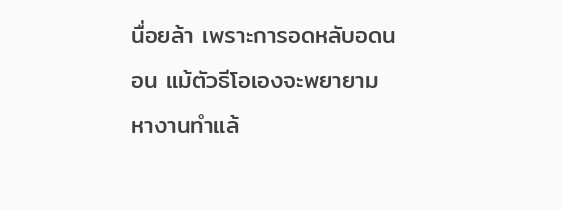นื่อยล้า เพราะการอดหลับอดนอน แม้ตัวธีโอเองจะพยายามหางานทำแล้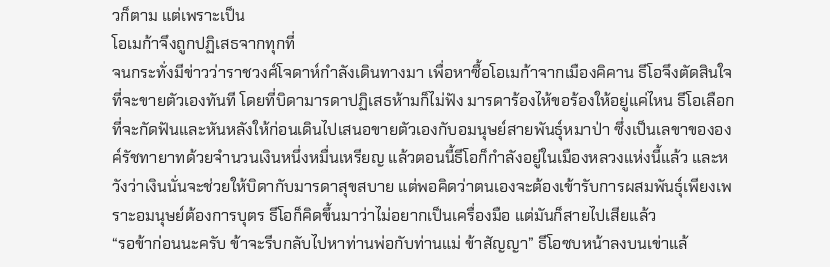วก็ตาม แต่เพราะเป็น
โอเมก้าจึงถูกปฏิเสธจากทุกที่
จนกระทั่งมีข่าวว่าราชวงศ์โจดาห์กำลังเดินทางมา เพื่อหาซื้อโอเมก้าจากเมืองคิคาน ธีโอจึงตัดสินใจที่จะขายตัวเองทันที โดยที่บิดามารดาปฏิเสธห้ามก็ไม่ฟัง มารดาร้องไห้ขอร้องให้อยู่แค่ไหน ธีโอเลือกที่จะกัดฟันและหันหลังให้ก่อนเดินไปเสนอขายตัวเองกับอมนุษย์สายพันธุ์หมาป่า ซึ่งเป็นเลขาขององค์รัชทายาทด้วยจำนวนเงินหนึ่งหมื่นเหรียญ แล้วตอนนี้ธีโอก็กำลังอยู่ในเมืองหลวงแห่งนี้แล้ว และหวังว่าเงินนั่นจะช่วยให้บิดากับมารดาสุขสบาย แต่พอคิดว่าตนเองจะต้องเข้ารับการผสมพันธุ์เพียงเพราะอมนุษย์ต้องการบุตร ธีโอก็คิดขึ้นมาว่าไม่อยากเป็นเครื่องมือ แต่มันก็สายไปเสียแล้ว
“รอข้าก่อนนะครับ ข้าจะรีบกลับไปหาท่านพ่อกับท่านแม่ ข้าสัญญา” ธีโอซบหน้าลงบนเข่าแล้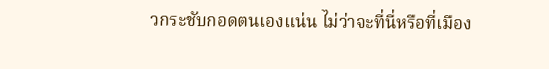วกระชับกอดตนเองแน่น ไม่ว่าจะที่นี่หรือที่เมือง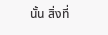นั้น สิ่งที่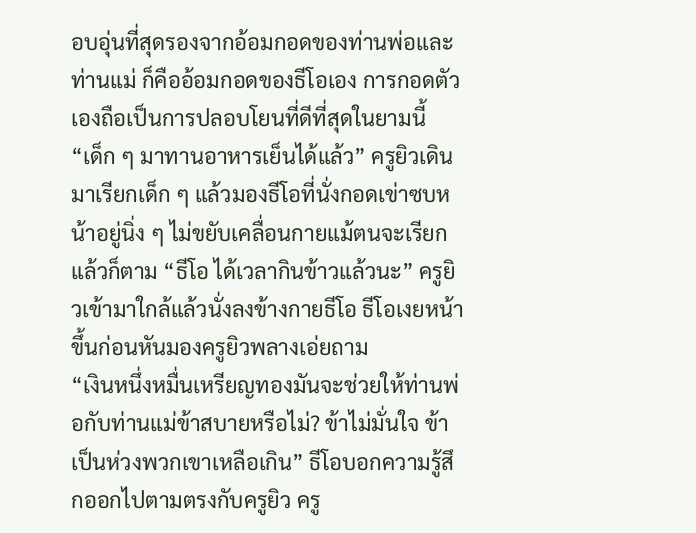อบอุ่นที่สุดรองจากอ้อมกอดของท่านพ่อและท่านแม่ ก็คืออ้อมกอดของธีโอเอง การกอดตัวเองถือเป็นการปลอบโยนที่ดีที่สุดในยามนี้
“เด็ก ๆ มาทานอาหารเย็นได้แล้ว” ครูยิวเดินมาเรียกเด็ก ๆ แล้วมองธีโอที่นั่งกอดเข่าซบหน้าอยู่นิ่ง ๆ ไม่ขยับเคลื่อนกายแม้ตนจะเรียกแล้วก็ตาม “ธีโอ ได้เวลากินข้าวแล้วนะ” ครูยิวเข้ามาใกล้แล้วนั่งลงข้างกายธีโอ ธีโอเงยหน้าขึ้นก่อนหันมองครูยิวพลางเอ่ยถาม
“เงินหนึ่งหมื่นเหรียญทองมันจะช่วยให้ท่านพ่อกับท่านแม่ข้าสบายหรือไม่? ข้าไม่มั่นใจ ข้าเป็นห่วงพวกเขาเหลือเกิน” ธีโอบอกความรู้สึกออกไปตามตรงกับครูยิว ครู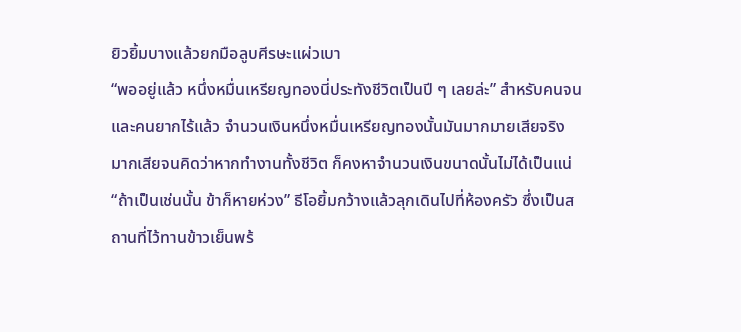ยิวยิ้มบางแล้วยกมือลูบศีรษะแผ่วเบา
“พออยู่แล้ว หนึ่งหมื่นเหรียญทองนี่ประทังชีวิตเป็นปี ๆ เลยล่ะ” สำหรับคนจนและคนยากไร้แล้ว จำนวนเงินหนึ่งหมื่นเหรียญทองนั้นมันมากมายเสียจริง มากเสียจนคิดว่าหากทำงานทั้งชีวิต ก็คงหาจำนวนเงินขนาดนั้นไม่ได้เป็นแน่
“ถ้าเป็นเช่นนั้น ข้าก็หายห่วง” ธีโอยิ้มกว้างแล้วลุกเดินไปที่ห้องครัว ซึ่งเป็นสถานที่ไว้ทานข้าวเย็นพร้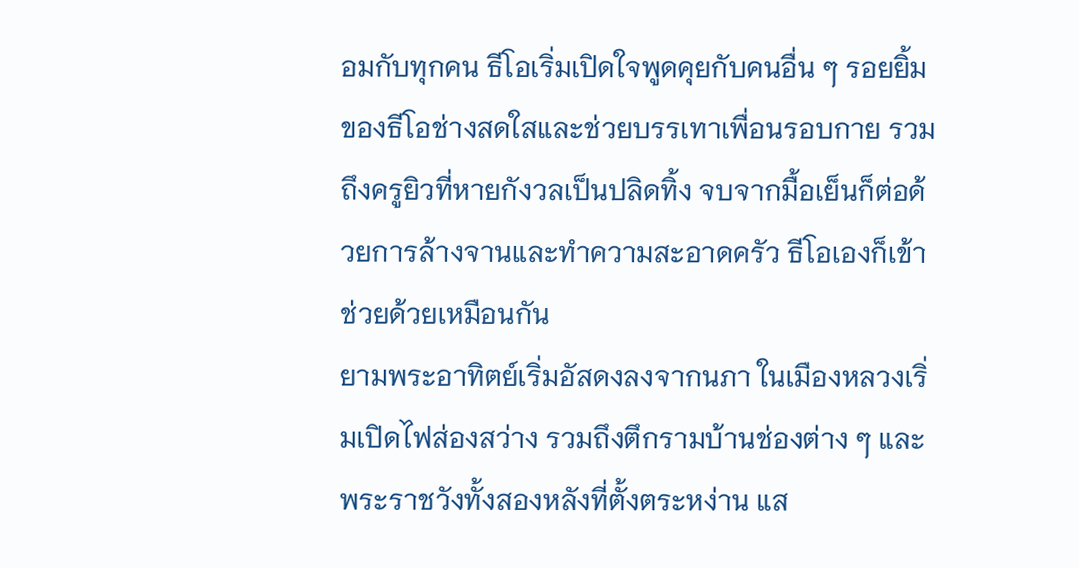อมกับทุกคน ธีโอเริ่มเปิดใจพูดคุยกับคนอื่น ๆ รอยยิ้มของธีโอช่างสดใสและช่วยบรรเทาเพื่อนรอบกาย รวมถึงครูยิวที่หายกังวลเป็นปลิดทิ้ง จบจากมื้อเย็นก็ต่อด้วยการล้างจานและทำความสะอาดครัว ธีโอเองก็เข้าช่วยด้วยเหมือนกัน
ยามพระอาทิตย์เริ่มอัสดงลงจากนภา ในเมืองหลวงเริ่มเปิดไฟส่องสว่าง รวมถึงตึกรามบ้านช่องต่าง ๆ และพระราชวังทั้งสองหลังที่ตั้งตระหง่าน แส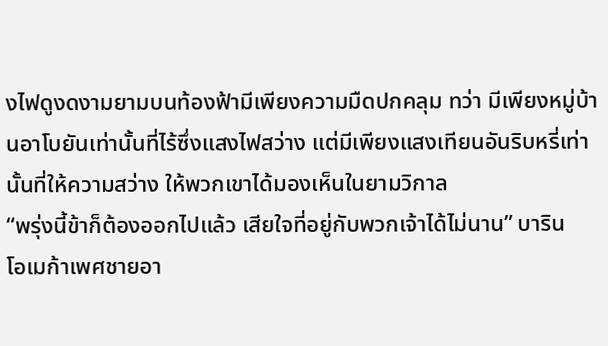งไฟดูงดงามยามบนท้องฟ้ามีเพียงความมืดปกคลุม ทว่า มีเพียงหมู่บ้านอาโบยันเท่านั้นที่ไร้ซึ่งแสงไฟสว่าง แต่มีเพียงแสงเทียนอันริบหรี่เท่านั้นที่ให้ความสว่าง ให้พวกเขาได้มองเห็นในยามวิกาล
“พรุ่งนี้ข้าก็ต้องออกไปแล้ว เสียใจที่อยู่กับพวกเจ้าได้ไม่นาน” บาริน
โอเมก้าเพศชายอา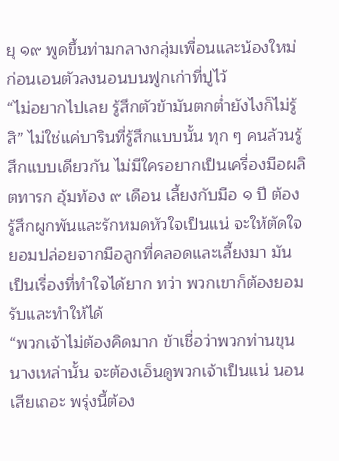ยุ ๑๙ พูดขึ้นท่ามกลางกลุ่มเพื่อนและน้องใหม่ ก่อนเอนตัวลงนอนบนฟูกเก่าที่ปูไว้
“ไม่อยากไปเลย รู้สึกตัวข้ามันตกต่ำยังไงก็ไม่รู้สิ” ไม่ใช่แค่บารินที่รู้สึกแบบนั้น ทุก ๆ คนล้วนรู้สึกแบบเดียวกัน ไม่มีใครอยากเป็นเครื่องมือผลิตทารก อุ้มท้อง ๙ เดือน เลี้ยงกับมือ ๑ ปี ต้องรู้สึกผูกพันและรักหมดหัวใจเป็นแน่ จะให้ตัดใจยอมปล่อยจากมือลูกที่คลอดและเลี้ยงมา มันเป็นเรื่องที่ทำใจได้ยาก ทว่า พวกเขาก็ต้องยอมรับและทำให้ได้
“พวกเจ้าไม่ต้องคิดมาก ข้าเชื่อว่าพวกท่านขุนนางเหล่านั้น จะต้องเอ็นดูพวกเจ้าเป็นแน่ นอนเสียเถอะ พรุ่งนี้ต้อง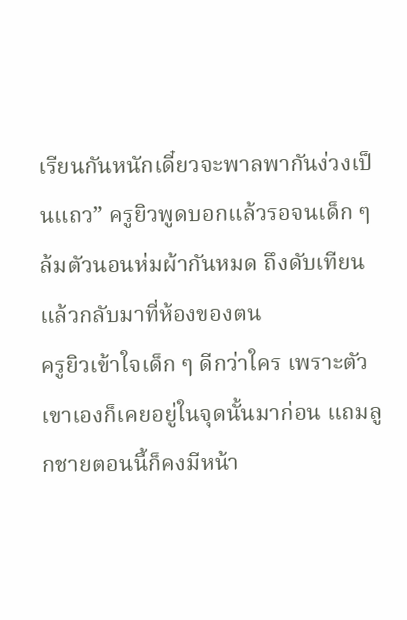เรียนกันหนักเดี๋ยวจะพาลพากันง่วงเป็นแถว” ครูยิวพูดบอกแล้วรอจนเด็ก ๆ ล้มตัวนอนห่มผ้ากันหมด ถึงดับเทียนแล้วกลับมาที่ห้องของตน
ครูยิวเข้าใจเด็ก ๆ ดีกว่าใคร เพราะตัวเขาเองก็เคยอยู่ในจุดนั้นมาก่อน แถมลูกชายตอนนี้ก็คงมีหน้า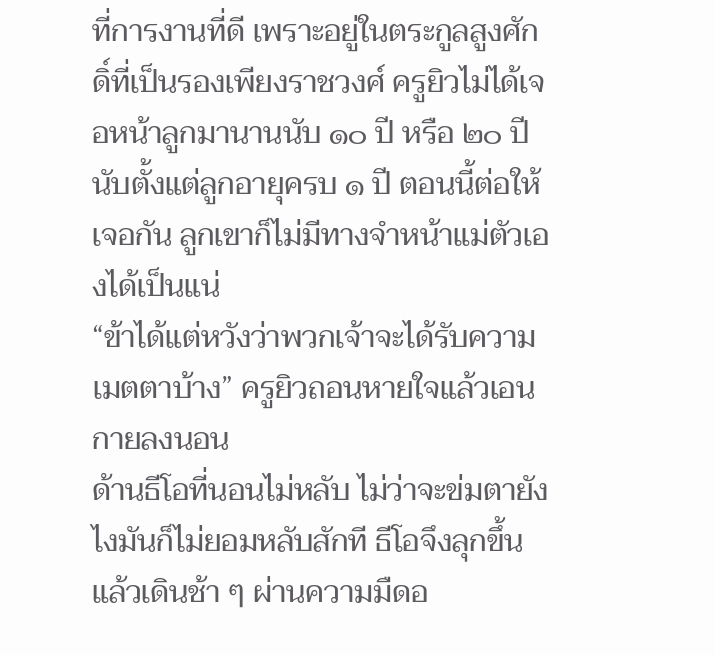ที่การงานที่ดี เพราะอยู่ในตระกูลสูงศักดิ์ที่เป็นรองเพียงราชวงศ์ ครูยิวไม่ได้เจอหน้าลูกมานานนับ ๑๐ ปี หรือ ๒๐ ปี นับตั้งแต่ลูกอายุครบ ๑ ปี ตอนนี้ต่อให้เจอกัน ลูกเขาก็ไม่มีทางจำหน้าแม่ตัวเองได้เป็นแน่
“ข้าได้แต่หวังว่าพวกเจ้าจะได้รับความเมตตาบ้าง” ครูยิวถอนหายใจแล้วเอนกายลงนอน
ด้านธีโอที่นอนไม่หลับ ไม่ว่าจะข่มตายังไงมันก็ไม่ยอมหลับสักที ธีโอจึงลุกขึ้นแล้วเดินช้า ๆ ผ่านความมืดอ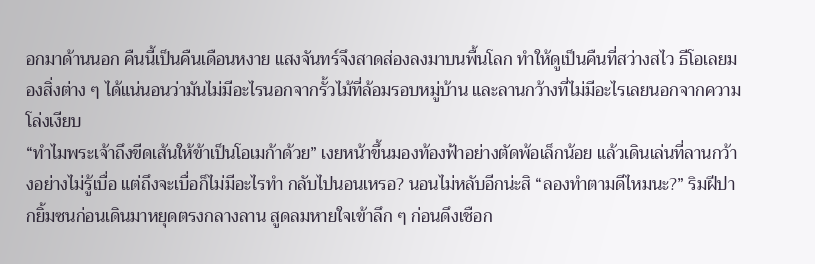อกมาด้านนอก คืนนี้เป็นคืนเดือนหงาย แสงจันทร์จึงสาดส่องลงมาบนพื้นโลก ทำให้ดูเป็นคืนที่สว่างสไว ธีโอเลยมองสิ่งต่าง ๆ ได้แน่นอนว่ามันไม่มีอะไรนอกจากรั้วไม้ที่ล้อมรอบหมู่บ้าน และลานกว้างที่ไม่มีอะไรเลยนอกจากความโล่งเงียบ
“ทำไมพระเจ้าถึงขีดเส้นให้ข้าเป็นโอเมก้าด้วย” เงยหน้าขึ้นมองท้องฟ้าอย่างตัดพ้อเล็กน้อย แล้วเดินเล่นที่ลานกว้างอย่างไม่รู้เบื่อ แต่ถึงจะเบื่อก็ไม่มีอะไรทำ กลับไปนอนเหรอ? นอนไม่หลับอีกน่ะสิ “ลองทำตามดีไหมนะ?” ริมฝีปากยิ้มซนก่อนเดินมาหยุดตรงกลางลาน สูดลมหายใจเข้าลึก ๆ ก่อนดึงเชือก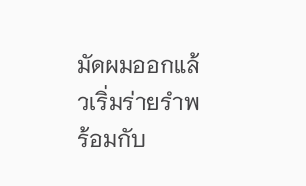มัดผมออกแล้วเริ่มร่ายรำพร้อมกับ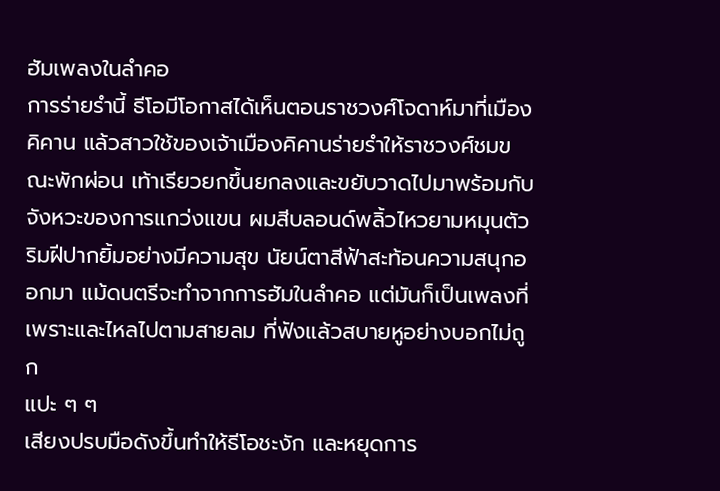ฮัมเพลงในลำคอ
การร่ายรำนี้ ธีโอมีโอกาสได้เห็นตอนราชวงศ์โจดาห์มาที่เมืองคิคาน แล้วสาวใช้ของเจ้าเมืองคิคานร่ายรำให้ราชวงศ์ชมขณะพักผ่อน เท้าเรียวยกขึ้นยกลงและขยับวาดไปมาพร้อมกับจังหวะของการแกว่งแขน ผมสีบลอนด์พลิ้วไหวยามหมุนตัว ริมฝีปากยิ้มอย่างมีความสุข นัยน์ตาสีฟ้าสะท้อนความสนุกออกมา แม้ดนตรีจะทำจากการฮัมในลำคอ แต่มันก็เป็นเพลงที่เพราะและไหลไปตามสายลม ที่ฟังแล้วสบายหูอย่างบอกไม่ถูก
แปะ ๆ ๆ
เสียงปรบมือดังขึ้นทำให้ธีโอชะงัก และหยุดการ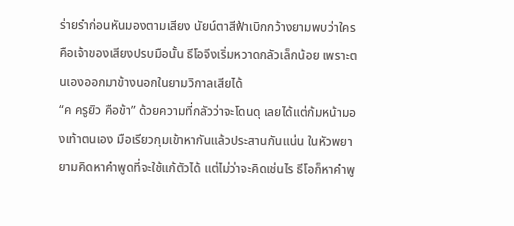ร่ายรำก่อนหันมองตามเสียง นัยน์ตาสีฟ้าเบิกกว้างยามพบว่าใครคือเจ้าของเสียงปรบมือนั้น ธีโอจึงเริ่มหวาดกลัวเล็กน้อย เพราะตนเองออกมาข้างนอกในยามวิกาลเสียได้
“ค ครูยิว คือข้า” ด้วยความที่กลัวว่าจะโดนดุ เลยได้แต่ก้มหน้ามองเท้าตนเอง มือเรียวกุมเข้าหากันแล้วประสานกันแน่น ในหัวพยายามคิดหาคำพูดที่จะใช้แก้ตัวได้ แต่ไม่ว่าจะคิดเช่นไร ธีโอก็หาคำพู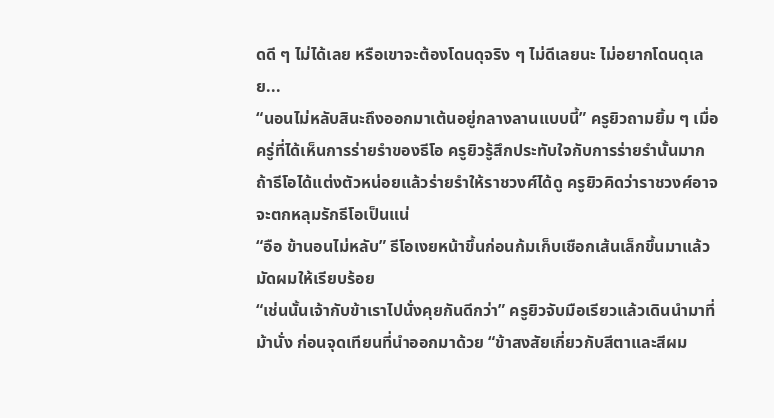ดดี ๆ ไม่ได้เลย หรือเขาจะต้องโดนดุจริง ๆ ไม่ดีเลยนะ ไม่อยากโดนดุเลย...
“นอนไม่หลับสินะถึงออกมาเต้นอยู่กลางลานแบบนี้” ครูยิวถามยิ้ม ๆ เมื่อครู่ที่ได้เห็นการร่ายรำของธีโอ ครูยิวรู้สึกประทับใจกับการร่ายรำนั้นมาก ถ้าธีโอได้แต่งตัวหน่อยแล้วร่ายรำให้ราชวงศ์ได้ดู ครูยิวคิดว่าราชวงศ์อาจจะตกหลุมรักธีโอเป็นแน่
“อือ ข้านอนไม่หลับ” ธีโอเงยหน้าขึ้นก่อนก้มเก็บเชือกเส้นเล็กขึ้นมาแล้วมัดผมให้เรียบร้อย
“เช่นนั้นเจ้ากับข้าเราไปนั่งคุยกันดีกว่า” ครูยิวจับมือเรียวแล้วเดินนำมาที่ม้านั่ง ก่อนจุดเทียนที่นำออกมาด้วย “ข้าสงสัยเกี่ยวกับสีตาและสีผม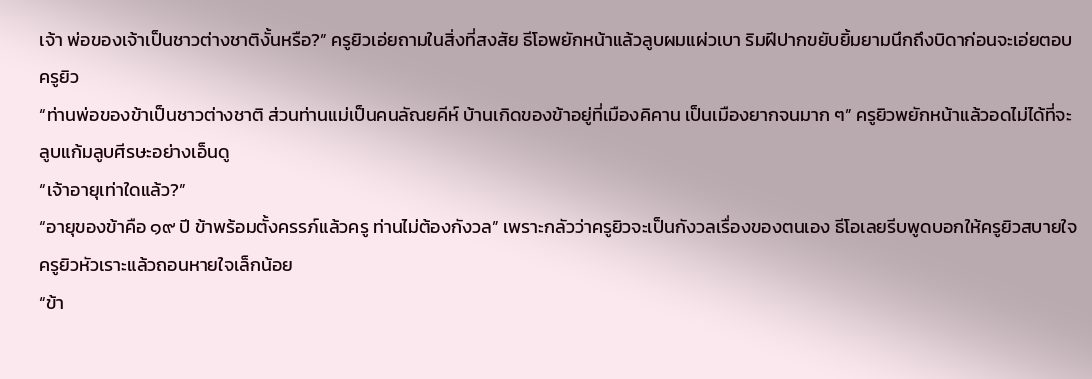เจ้า พ่อของเจ้าเป็นชาวต่างชาติงั้นหรือ?” ครูยิวเอ่ยถามในสิ่งที่สงสัย ธีโอพยักหน้าแล้วลูบผมแผ่วเบา ริมฝีปากขยับยิ้มยามนึกถึงบิดาก่อนจะเอ่ยตอบครูยิว
“ท่านพ่อของข้าเป็นชาวต่างชาติ ส่วนท่านแม่เป็นคนลัณยคีห์ บ้านเกิดของข้าอยู่ที่เมืองคิคาน เป็นเมืองยากจนมาก ๆ” ครูยิวพยักหน้าแล้วอดไม่ได้ที่จะลูบแก้มลูบศีรษะอย่างเอ็นดู
“เจ้าอายุเท่าใดแล้ว?”
“อายุของข้าคือ ๑๙ ปี ข้าพร้อมตั้งครรภ์แล้วครู ท่านไม่ต้องกังวล” เพราะกลัวว่าครูยิวจะเป็นกังวลเรื่องของตนเอง ธีโอเลยรีบพูดบอกให้ครูยิวสบายใจ ครูยิวหัวเราะแล้วถอนหายใจเล็กน้อย
“ข้า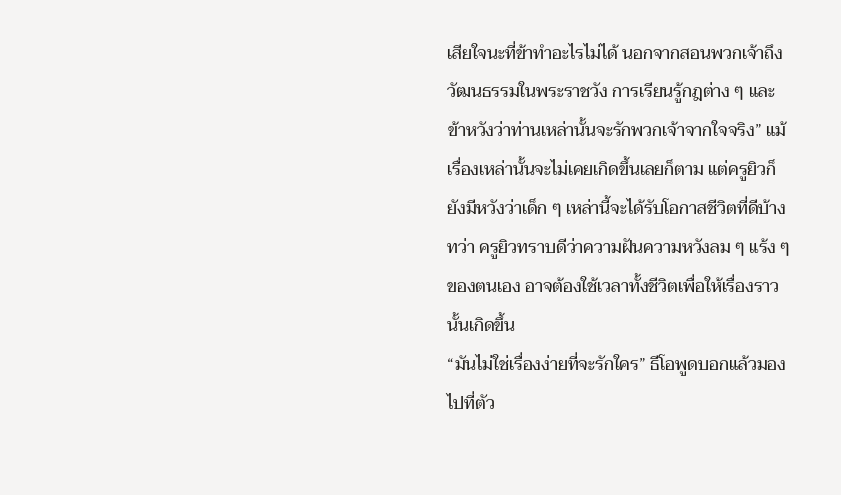เสียใจนะที่ข้าทำอะไรไม่ได้ นอกจากสอนพวกเจ้าถึงวัฒนธรรมในพระราชวัง การเรียนรู้กฎต่าง ๆ และข้าหวังว่าท่านเหล่านั้นจะรักพวกเจ้าจากใจจริง” แม้เรื่องเหล่านั้นจะไม่เคยเกิดขึ้นเลยก็ตาม แต่ครูยิวก็ยังมีหวังว่าเด็ก ๆ เหล่านี้จะได้รับโอกาสชีวิตที่ดีบ้าง ทว่า ครูยิวทราบดีว่าความฝันความหวังลม ๆ แร้ง ๆ ของตนเอง อาจต้องใช้เวลาทั้งชีวิตเพื่อให้เรื่องราวนั้นเกิดขึ้น
“มันไม่ใช่เรื่องง่ายที่จะรักใคร” ธีโอพูดบอกแล้วมองไปที่ตัว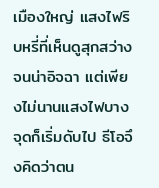เมืองใหญ่ แสงไฟริบหรี่ที่เห็นดูสุกสว่างจนน่าอิจฉา แต่เพียงไม่นานแสงไฟบางจุดก็เริ่มดับไป ธีโอจึงคิดว่าตน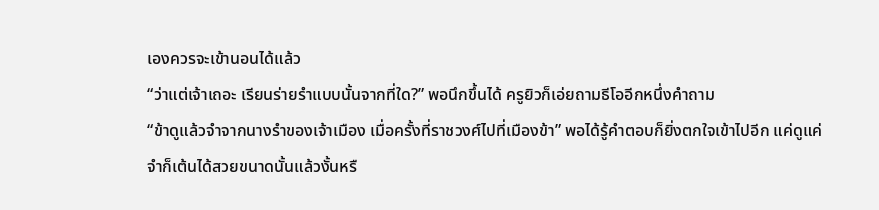เองควรจะเข้านอนได้แล้ว
“ว่าแต่เจ้าเถอะ เรียนร่ายรำแบบนั้นจากที่ใด?” พอนึกขึ้นได้ ครูยิวก็เอ่ยถามธีโออีกหนึ่งคำถาม
“ข้าดูแล้วจำจากนางรำของเจ้าเมือง เมื่อครั้งที่ราชวงศ์ไปที่เมืองข้า” พอได้รู้คำตอบก็ยิ่งตกใจเข้าไปอีก แค่ดูแค่จำก็เต้นได้สวยขนาดนั้นแล้วงั้นหรื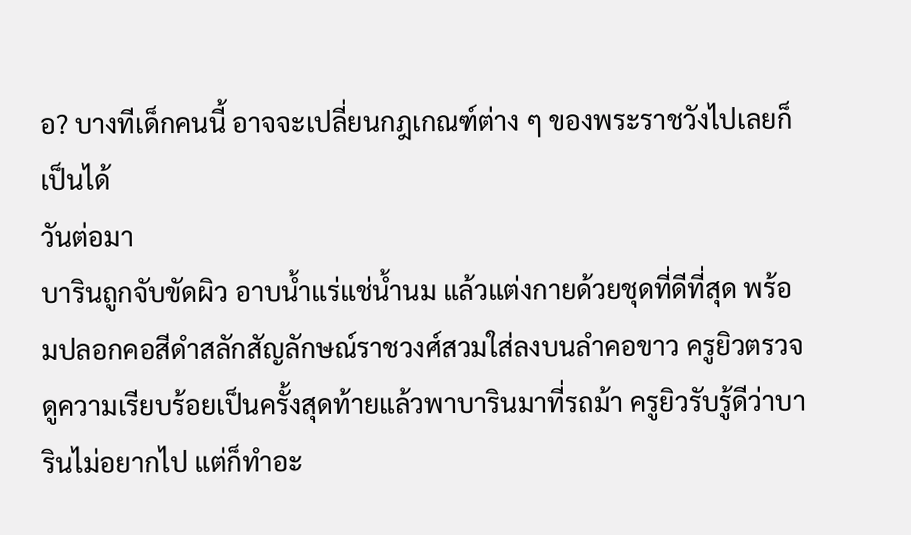อ? บางทีเด็กคนนี้ อาจจะเปลี่ยนกฎเกณฑ์ต่าง ๆ ของพระราชวังไปเลยก็เป็นได้
วันต่อมา
บารินถูกจับขัดผิว อาบน้ำแร่แช่น้ำนม แล้วแต่งกายด้วยชุดที่ดีที่สุด พร้อมปลอกคอสีดำสลักสัญลักษณ์ราชวงศ์สวมใส่ลงบนลำคอขาว ครูยิวตรวจดูความเรียบร้อยเป็นครั้งสุดท้ายแล้วพาบารินมาที่รถม้า ครูยิวรับรู้ดีว่าบารินไม่อยากไป แต่ก็ทำอะ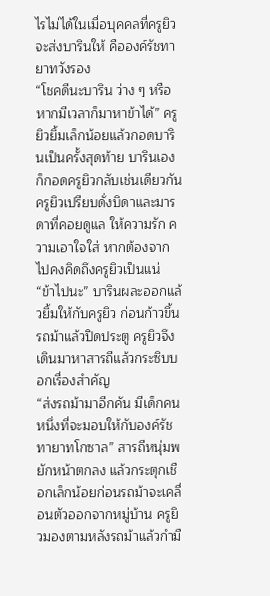ไรไม่ได้ในเมื่อบุคคลที่ครูยิวจะส่งบารินให้ คือองค์รัชทายาทวังรอง
“โชคดีนะบาริน ว่าง ๆ หรือหากมีเวลาก็มาหาข้าได้” ครูยิวยิ้มเล็กน้อยแล้วกอดบารินเป็นครั้งสุดท้าย บารินเองก็กอดครูยิวกลับเช่นเดียวกัน ครูยิวเปรียบดั่งบิดาและมารดาที่คอยดูแล ให้ความรัก ความเอาใจใส่ หากต้องจากไปคงคิดถึงครูยิวเป็นแน่
“ข้าไปนะ” บารินผละออกแล้วยิ้มให้กับครูยิว ก่อนก้าวขึ้นรถม้าแล้วปิดประตู ครูยิวจึงเดินมาหาสารถีแล้วกระซิบบอกเรื่องสำคัญ
“ส่งรถม้ามาอีกคัน มีเด็กคนหนึ่งที่จะมอบให้กับองค์รัชทายาทโกซาล” สารถีหนุ่มพยักหน้าตกลง แล้วกระตุกเชือกเล็กน้อยก่อนรถม้าจะเคลื่อนตัวออกจากหมู่บ้าน ครูยิวมองตามหลังรถม้าแล้วกำมื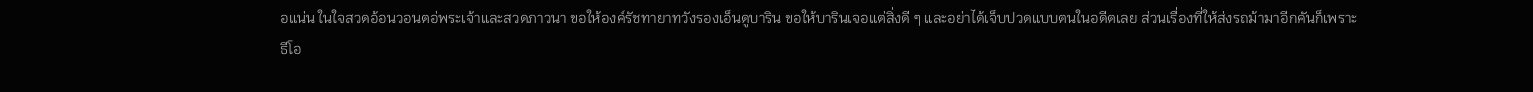อแน่น ในใจสวดอ้อนวอนตอ่พระเจ้าและสวดภาวนา ขอให้องค์รัชทายาทวังรองเอ็นดูบาริน ขอให้บารินเจอแต่สิ่งดี ๆ และอย่าได้เจ็บปวดแบบตนในอดีตเลย ส่วนเรื่องที่ให้ส่งรถม้ามาอีกคันก็เพราะ
ธีโอ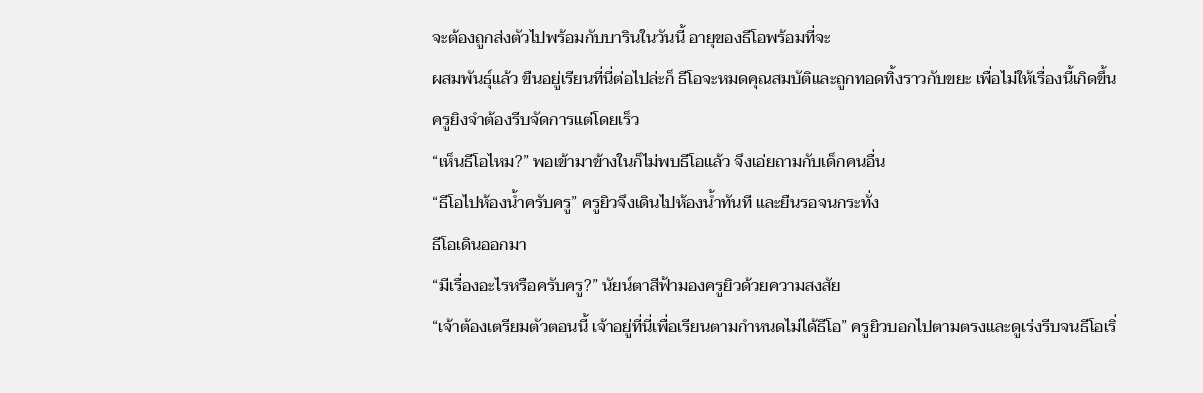จะต้องถูกส่งตัวไปพร้อมกับบารินในวันนี้ อายุของธีโอพร้อมที่จะ
ผสมพันธุ์แล้ว ขืนอยู่เรียนที่นี่ต่อไปล่ะก็ ธีโอจะหมดคุณสมบัติและถูกทอดทิ้งราวกับขยะ เพื่อไม่ให้เรื่องนี้เกิดขึ้น ครูยิงจำต้องรีบจัดการแต่โดยเร็ว
“เห็นธีโอไหม?” พอเข้ามาข้างในก็ไม่พบธีโอแล้ว จึงเอ่ยถามกับเด็กคนอื่น
“ธีโอไปห้องน้ำครับครู” ครูยิวจึงเดินไปห้องน้ำทันที และยืนรอจนกระทั่ง
ธีโอเดินออกมา
“มีเรื่องอะไรหรือครับครู?” นัยน์ตาสีฟ้ามองครูยิวด้วยความสงสัย
“เจ้าต้องเตรียมตัวตอนนี้ เจ้าอยู่ที่นี่เพื่อเรียนตามกำหนดไม่ได้ธีโอ” ครูยิวบอกไปตามตรงและดูเร่งรีบจนธีโอเริ่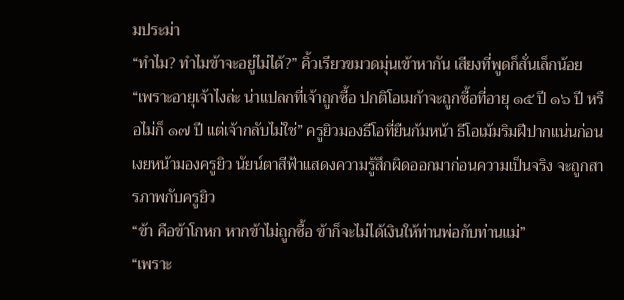มประม่า
“ทำไม? ทำไมข้าจะอยู่ไม่ได้?” คิ้วเรียวขมวดมุ่นเข้าหากัน เสียงที่พูดก็สั่นเล็กน้อย
“เพราะอายุเจ้าไงล่ะ น่าแปลกที่เจ้าถูกซื้อ ปกติโอเมก้าจะถูกซื้อที่อายุ ๑๕ ปี ๑๖ ปี หรือไม่ก็ ๑๗ ปี แต่เจ้ากลับไม่ใช่” ครูยิวมองธีโอที่ยืนก้มหน้า ธีโอเม้มริมฝีปากแน่นก่อนเงยหน้ามองครูยิว นัยน์ตาสีฟ้าแสดงความรู้สึกผิดออกมาก่อนความเป็นจริง จะถูกสารภาพกับครูยิว
“ข้า คือข้าโกหก หากข้าไม่ถูกซื้อ ข้าก็จะไม่ได้เงินให้ท่านพ่อกับท่านแม่”
“เพราะ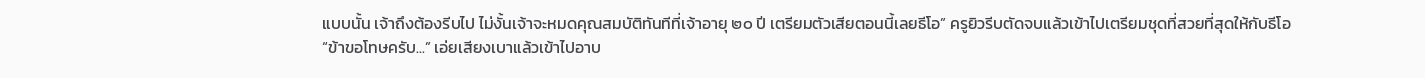แบบนั้น เจ้าถึงต้องรีบไป ไม่งั้นเจ้าจะหมดคุณสมบัติทันทีที่เจ้าอายุ ๒๐ ปี เตรียมตัวเสียตอนนี้เลยธีโอ” ครูยิวรีบตัดจบแล้วเข้าไปเตรียมชุดที่สวยที่สุดให้กับธีโอ
“ข้าขอโทษครับ...” เอ่ยเสียงเบาแล้วเข้าไปอาบ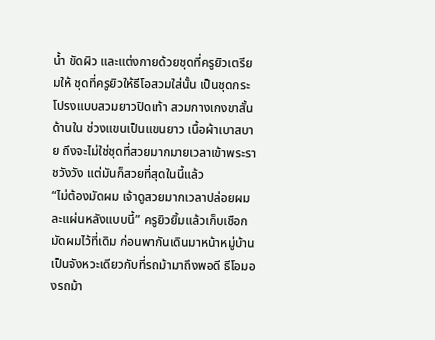น้ำ ขัดผิว และแต่งกายด้วยชุดที่ครูยิวเตรียมให้ ชุดที่ครูยิวให้ธีโอสวมใส่นั้น เป็นชุดกระโปรงแบบสวมยาวปิดเท้า สวมกางเกงขาสั้นด้านใน ช่วงแขนเป็นแขนยาว เนื้อผ้าเบาสบาย ถึงจะไม่ใช่ชุดที่สวยมากมายเวลาเข้าพระราชวังวัง แต่มันก็สวยที่สุดในนี้แล้ว
“ไม่ต้องมัดผม เจ้าดูสวยมากเวลาปล่อยผมละแผ่นหลังแบบนี้” ครูยิวยิ้มแล้วเก็บเชือกมัดผมไว้ที่เดิม ก่อนพากันเดินมาหน้าหมู่บ้าน เป็นจังหวะเดียวกับที่รถม้ามาถึงพอดี ธีโอมองรถม้า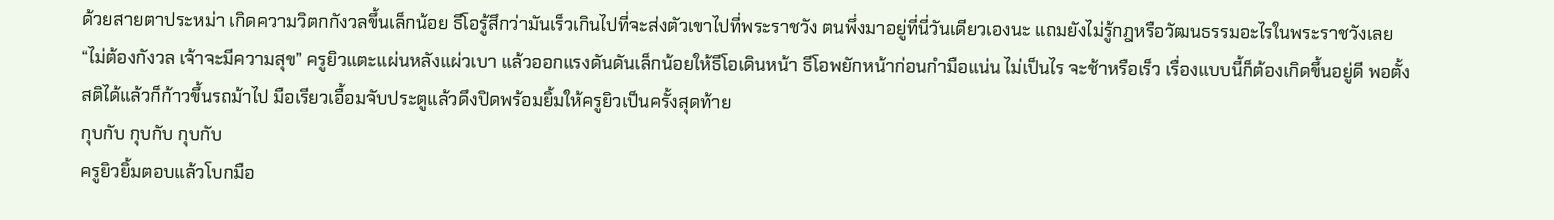ด้วยสายตาประหม่า เกิดความวิตกกังวลขึ้นเล็กน้อย ธีโอรู้สึกว่ามันเร็วเกินไปที่จะส่งตัวเขาไปที่พระราชวัง ตนพึ่งมาอยู่ที่นี่วันเดียวเองนะ แถมยังไม่รู้กฎหรือวัฒนธรรมอะไรในพระราชวังเลย
“ไม่ต้องกังวล เจ้าจะมีความสุข” ครูยิวแตะแผ่นหลังแผ่วเบา แล้วออกแรงดันดันเล็กน้อยให้ธีโอเดินหน้า ธีโอพยักหน้าก่อนกำมือแน่น ไม่เป็นไร จะช้าหรือเร็ว เรื่องแบบนี้ก็ต้องเกิดขึ้นอยู่ดี พอตั้งสติได้แล้วก็ก้าวขึ้นรถม้าไป มือเรียวเอื้อมจับประตูแล้วดึงปิดพร้อมยิ้มให้ครูยิวเป็นครั้งสุดท้าย
กุบกับ กุบกับ กุบกับ
ครูยิวยิ้มตอบแล้วโบกมือ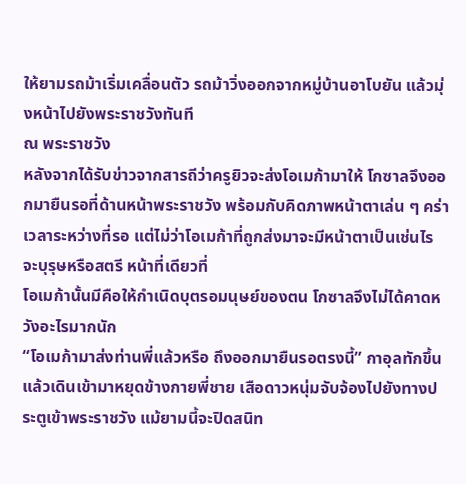ให้ยามรถม้าเริ่มเคลื่อนตัว รถม้าวิ่งออกจากหมู่บ้านอาโบยัน แล้วมุ่งหน้าไปยังพระราชวังทันที
ณ พระราชวัง
หลังจากได้รับข่าวจากสารถีว่าครูยิวจะส่งโอเมก้ามาให้ โกซาลจึงออกมายืนรอที่ด้านหน้าพระราชวัง พร้อมกับคิดภาพหน้าตาเล่น ๆ คร่าเวลาระหว่างที่รอ แต่ไม่ว่าโอเมก้าที่ถูกส่งมาจะมีหน้าตาเป็นเช่นไร จะบุรุษหรือสตรี หน้าที่เดียวที่
โอเมก้านั้นมีคือให้กำเนิดบุตรอมนุษย์ของตน โกซาลจึงไม่ได้คาดหวังอะไรมากนัก
“โอเมก้ามาส่งท่านพี่แล้วหรือ ถึงออกมายืนรอตรงนี้” กาอุลทักขึ้นแล้วเดินเข้ามาหยุดข้างกายพี่ชาย เสือดาวหนุ่มจับจ้องไปยังทางประตูเข้าพระราชวัง แม้ยามนี้จะปิดสนิท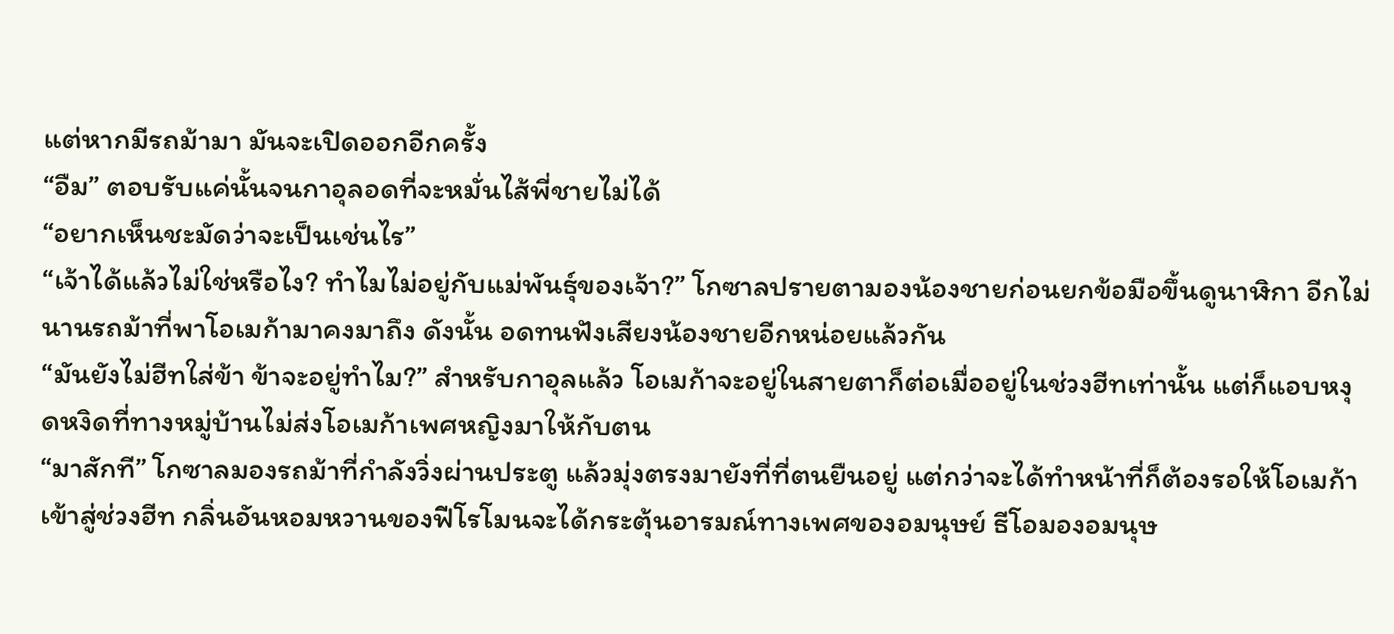แต่หากมีรถม้ามา มันจะเปิดออกอีกครั้ง
“อืม” ตอบรับแค่นั้นจนกาอุลอดที่จะหมั่นไส้พี่ชายไม่ได้
“อยากเห็นชะมัดว่าจะเป็นเช่นไร”
“เจ้าได้แล้วไม่ใช่หรือไง? ทำไมไม่อยู่กับแม่พันธุ์ของเจ้า?” โกซาลปรายตามองน้องชายก่อนยกข้อมือขึ้นดูนาฬิกา อีกไม่นานรถม้าที่พาโอเมก้ามาคงมาถึง ดังนั้น อดทนฟังเสียงน้องชายอีกหน่อยแล้วกัน
“มันยังไม่ฮีทใส่ข้า ข้าจะอยู่ทำไม?” สำหรับกาอุลแล้ว โอเมก้าจะอยู่ในสายตาก็ต่อเมื่ออยู่ในช่วงฮีทเท่านั้น แต่ก็แอบหงุดหงิดที่ทางหมู่บ้านไม่ส่งโอเมก้าเพศหญิงมาให้กับตน
“มาสักที” โกซาลมองรถม้าที่กำลังวิ่งผ่านประตู แล้วมุ่งตรงมายังที่ที่ตนยืนอยู่ แต่กว่าจะได้ทำหน้าที่ก็ต้องรอให้โอเมก้าเข้าสู่ช่วงฮีท กลิ่นอันหอมหวานของฟีโรโมนจะได้กระตุ้นอารมณ์ทางเพศของอมนุษย์ ธีโอมองอมนุษ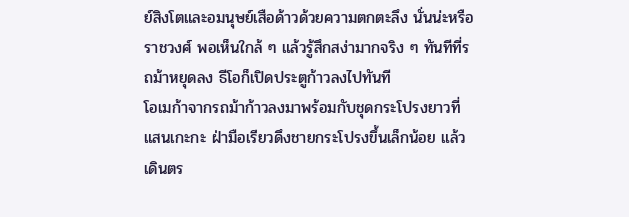ย์สิงโตและอมนุษย์เสือด้าวด้วยความตกตะลึง นั่นน่ะหรือราชวงศ์ พอเห็นใกล้ ๆ แล้วรู้สึกสง่ามากจริง ๆ ทันทีที่รถม้าหยุดลง ธีโอก็เปิดประตูก้าวลงไปทันที
โอเมก้าจากรถม้าก้าวลงมาพร้อมกับชุดกระโปรงยาวที่แสนเกะกะ ฝ่ามือเรียวดึงชายกระโปรงขึ้นเล็กน้อย แล้วเดินตร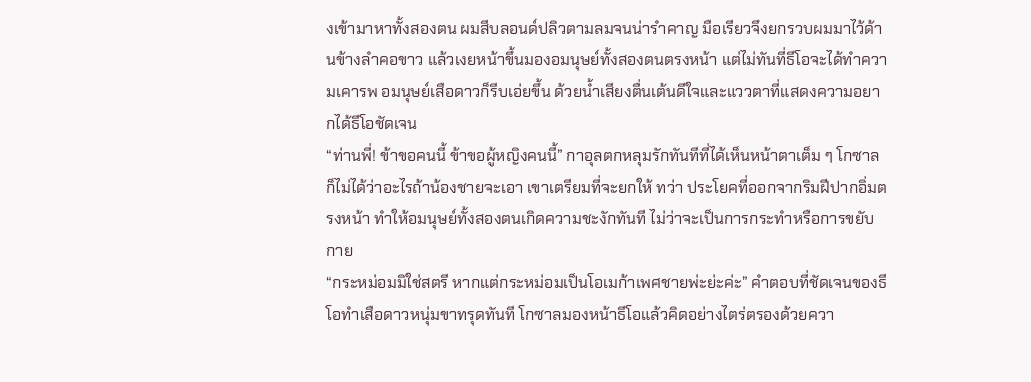งเข้ามาหาทั้งสองตน ผมสีบลอนด์ปลิวตามลมจนน่ารำคาญ มือเรียวจึงยกรวบผมมาไว้ด้านข้างลำคอขาว แล้วเงยหน้าขึ้นมองอมนุษย์ทั้งสองตนตรงหน้า แต่ไม่ทันที่ธีโอจะได้ทำความเคารพ อมนุษย์เสือดาวก็รีบเอ่ยขึ้น ด้วยน้ำเสียงตื่นเต้นดีใจและแววตาที่แสดงความอยากได้ธีโอชัดเจน
“ท่านพี่! ข้าขอคนนี้ ข้าขอผู้หญิงคนนี้” กาอุลตกหลุมรักทันทีที่ได้เห็นหน้าตาเต็ม ๆ โกซาลก็ไม่ได้ว่าอะไรถ้าน้องชายจะเอา เขาเตรียมที่จะยกให้ ทว่า ประโยคที่ออกจากริมฝีปากอิ่มตรงหน้า ทำให้อมนุษย์ทั้งสองตนเกิดความชะงักทันที ไม่ว่าจะเป็นการกระทำหรือการขยับกาย
“กระหม่อมมิใช่สตรี หากแต่กระหม่อมเป็นโอเมก้าเพศชายพ่ะย่ะค่ะ” คำตอบที่ชัดเจนของธีโอทำเสือดาวหนุ่มขาทรุดทันที โกซาลมองหน้าธีโอแล้วคิดอย่างไตร่ตรองด้วยควา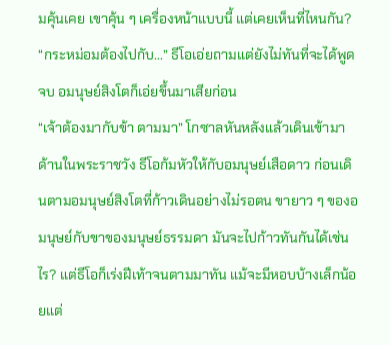มคุ้นเคย เขาคุ้น ๆ เครื่องหน้าแบบนี้ แต่เคยเห็นที่ไหนกัน?
“กระหม่อมต้องไปกับ...” ธีโอเอ่ยถามแต่ยังไม่ทันที่จะได้พูดจบ อมนุษย์สิงโตก็เอ่ยขึ้นมาเสียก่อน
“เจ้าต้องมากับข้า ตามมา” โกซาลหันหลังแล้วเดินเข้ามาด้านในพระราชวัง ธีโอก้มหัวให้กับอมนุษย์เสือดาว ก่อนเดินตามอมนุษย์สิงโตที่ก้าวเดินอย่างไม่รอตน ขายาว ๆ ของอมนุษย์กับขาของมนุษย์ธรรมดา มันจะไปก้าวทันกันได้เช่นไร? แต่ธีโอก็เร่งฝีเท้าจนตามมาทัน แม้จะมีหอบบ้างเล็กน้อยแต่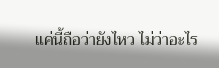แค่นี้ถือว่ายังไหว ไม่ว่าอะไร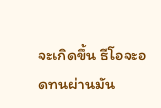จะเกิดขึ้น ธีโอจะอดทนผ่านมัน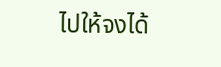ไปให้จงได้